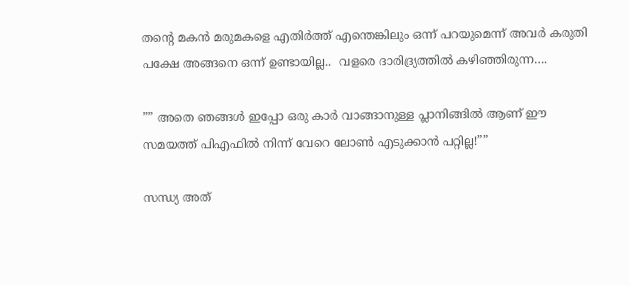തന്റെ മകൻ മരുമകളെ എതിർത്ത് എന്തെങ്കിലും ഒന്ന് പറയുമെന്ന് അവർ കരുതി പക്ഷേ അങ്ങനെ ഒന്ന് ഉണ്ടായില്ല..  വളരെ ദാരിദ്ര്യത്തിൽ കഴിഞ്ഞിരുന്ന….

”” അതെ ഞങ്ങൾ ഇപ്പോ ഒരു കാർ വാങ്ങാനുള്ള പ്ലാനിങ്ങിൽ ആണ് ഈ സമയത്ത് പിഎഫിൽ നിന്ന് വേറെ ലോൺ എടുക്കാൻ പറ്റില്ല!””

സന്ധ്യ അത്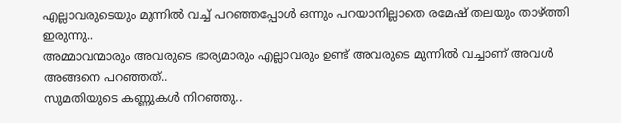എല്ലാവരുടെയും മുന്നിൽ വച്ച് പറഞ്ഞപ്പോൾ ഒന്നും പറയാനില്ലാതെ രമേഷ് തലയും താഴ്ത്തി ഇരുന്നു..
അമ്മാവന്മാരും അവരുടെ ഭാര്യമാരും എല്ലാവരും ഉണ്ട് അവരുടെ മുന്നിൽ വച്ചാണ് അവൾ അങ്ങനെ പറഞ്ഞത്..
സുമതിയുടെ കണ്ണുകൾ നിറഞ്ഞു..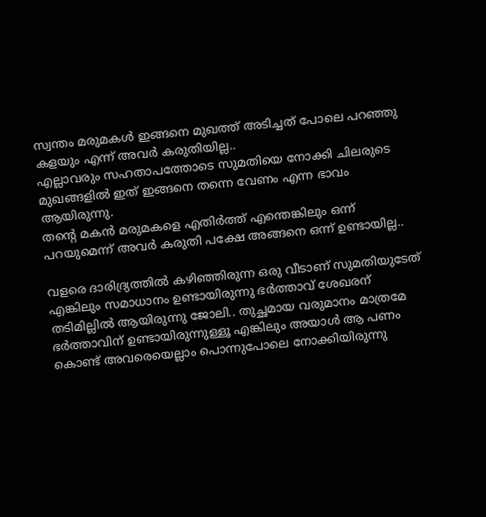സ്വന്തം മരുമകൾ ഇങ്ങനെ മുഖത്ത് അടിച്ചത് പോലെ പറഞ്ഞു കളയും എന്ന് അവർ കരുതിയില്ല..
എല്ലാവരും സഹതാപത്തോടെ സുമതിയെ നോക്കി ചിലരുടെ മുഖങ്ങളിൽ ഇത് ഇങ്ങനെ തന്നെ വേണം എന്ന ഭാവം ആയിരുന്നു.
തന്റെ മകൻ മരുമകളെ എതിർത്ത് എന്തെങ്കിലും ഒന്ന് പറയുമെന്ന് അവർ കരുതി പക്ഷേ അങ്ങനെ ഒന്ന് ഉണ്ടായില്ല..

വളരെ ദാരിദ്ര്യത്തിൽ കഴിഞ്ഞിരുന്ന ഒരു വീടാണ് സുമതിയുടേത് എങ്കിലും സമാധാനം ഉണ്ടായിരുന്നു ഭർത്താവ് ശേഖരന് തടിമില്ലിൽ ആയിരുന്നു ജോലി.. തുച്ഛമായ വരുമാനം മാത്രമേ ഭർത്താവിന് ഉണ്ടായിരുന്നുള്ളൂ എങ്കിലും അയാൾ ആ പണം കൊണ്ട് അവരെയെല്ലാം പൊന്നുപോലെ നോക്കിയിരുന്നു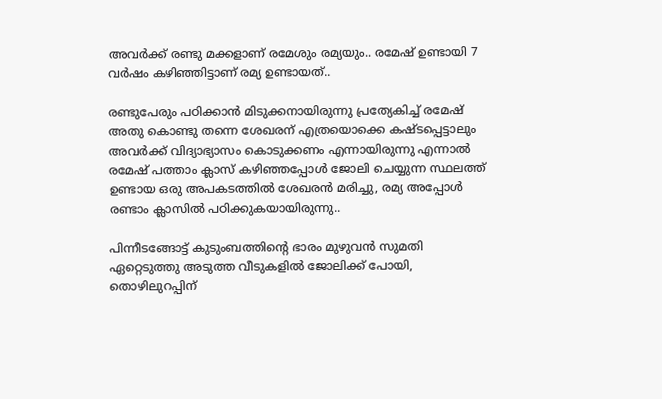അവർക്ക് രണ്ടു മക്കളാണ് രമേശും രമ്യയും.. രമേഷ് ഉണ്ടായി 7 വർഷം കഴിഞ്ഞിട്ടാണ് രമ്യ ഉണ്ടായത്..

രണ്ടുപേരും പഠിക്കാൻ മിടുക്കനായിരുന്നു പ്രത്യേകിച്ച് രമേഷ് അതു കൊണ്ടു തന്നെ ശേഖരന് എത്രയൊക്കെ കഷ്ടപ്പെട്ടാലും അവർക്ക് വിദ്യാഭ്യാസം കൊടുക്കണം എന്നായിരുന്നു എന്നാൽ രമേഷ് പത്താം ക്ലാസ് കഴിഞ്ഞപ്പോൾ ജോലി ചെയ്യുന്ന സ്ഥലത്ത് ഉണ്ടായ ഒരു അപകടത്തിൽ ശേഖരൻ മരിച്ചു, രമ്യ അപ്പോൾ രണ്ടാം ക്ലാസിൽ പഠിക്കുകയായിരുന്നു..

പിന്നീടങ്ങോട്ട് കുടുംബത്തിന്റെ ഭാരം മുഴുവൻ സുമതി ഏറ്റെടുത്തു അടുത്ത വീടുകളിൽ ജോലിക്ക് പോയി, തൊഴിലുറപ്പിന്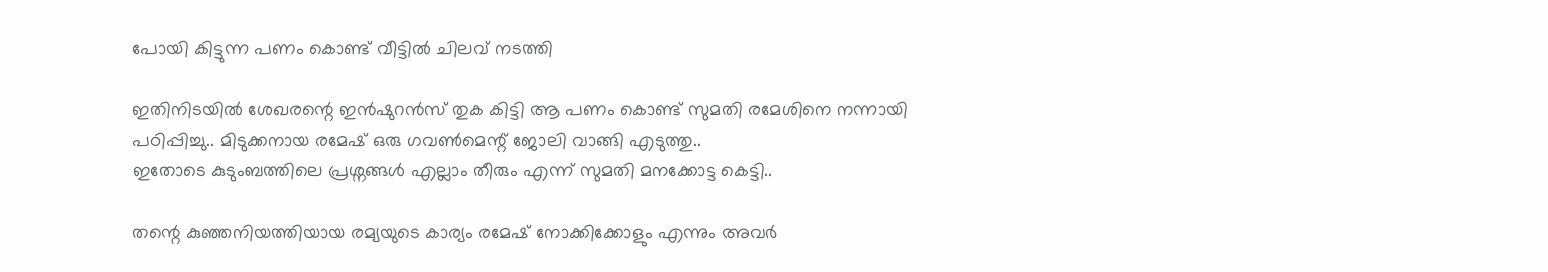പോയി കിട്ടുന്ന പണം കൊണ്ട് വീട്ടിൽ ചിലവ് നടത്തി

ഇതിനിടയിൽ ശേഖരന്റെ ഇൻഷുറൻസ് തുക കിട്ടി ആ പണം കൊണ്ട് സുമതി രമേശിനെ നന്നായി പഠിപ്പിച്ചു.. മിടുക്കനായ രമേഷ് ഒരു ഗവൺമെന്റ് ജോലി വാങ്ങി എടുത്തു..
ഇതോടെ കുടുംബത്തിലെ പ്രശ്നങ്ങൾ എല്ലാം തീരും എന്ന് സുമതി മനക്കോട്ട കെട്ടി..

തന്റെ കുഞ്ഞനിയത്തിയായ രമ്യയുടെ കാര്യം രമേഷ് നോക്കിക്കോളും എന്നും അവർ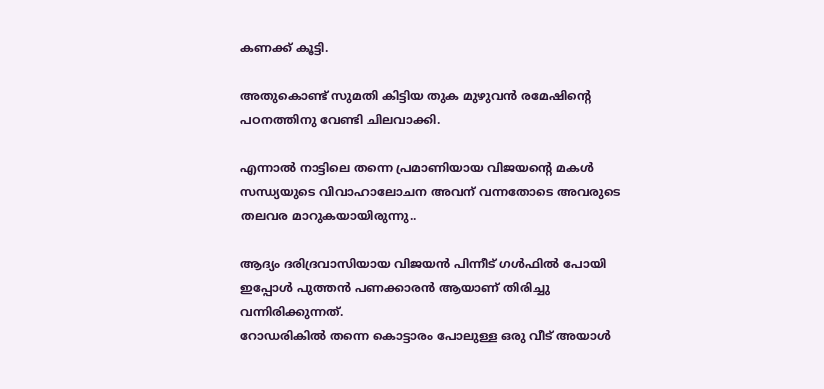കണക്ക് കൂട്ടി.

അതുകൊണ്ട് സുമതി കിട്ടിയ തുക മുഴുവൻ രമേഷിന്റെ പഠനത്തിനു വേണ്ടി ചിലവാക്കി.

എന്നാൽ നാട്ടിലെ തന്നെ പ്രമാണിയായ വിജയന്റെ മകൾ സന്ധ്യയുടെ വിവാഹാലോചന അവന് വന്നതോടെ അവരുടെ തലവര മാറുകയായിരുന്നു..

ആദ്യം ദരിദ്രവാസിയായ വിജയൻ പിന്നീട് ഗൾഫിൽ പോയി ഇപ്പോൾ പുത്തൻ പണക്കാരൻ ആയാണ് തിരിച്ചു വന്നിരിക്കുന്നത്.
റോഡരികിൽ തന്നെ കൊട്ടാരം പോലുള്ള ഒരു വീട് അയാൾ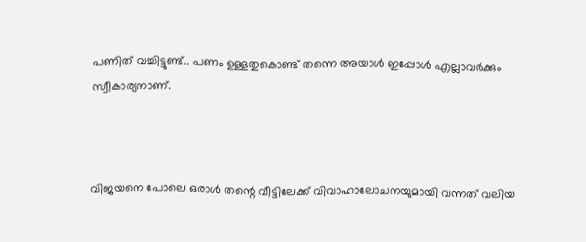പണിത് വച്ചിട്ടുണ്ട്.. പണം ഉള്ളതുകൊണ്ട് തന്നെ അയാൾ ഇപ്പോൾ എല്ലാവർക്കും സ്വീകാര്യനാണ്.



വിജയനെ പോലെ ഒരാൾ തന്റെ വീട്ടിലേക്ക് വിവാഹാലോചനയുമായി വന്നത് വലിയ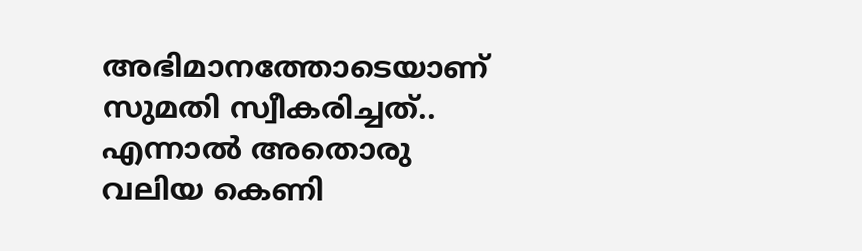അഭിമാനത്തോടെയാണ് സുമതി സ്വീകരിച്ചത്..
എന്നാൽ അതൊരു വലിയ കെണി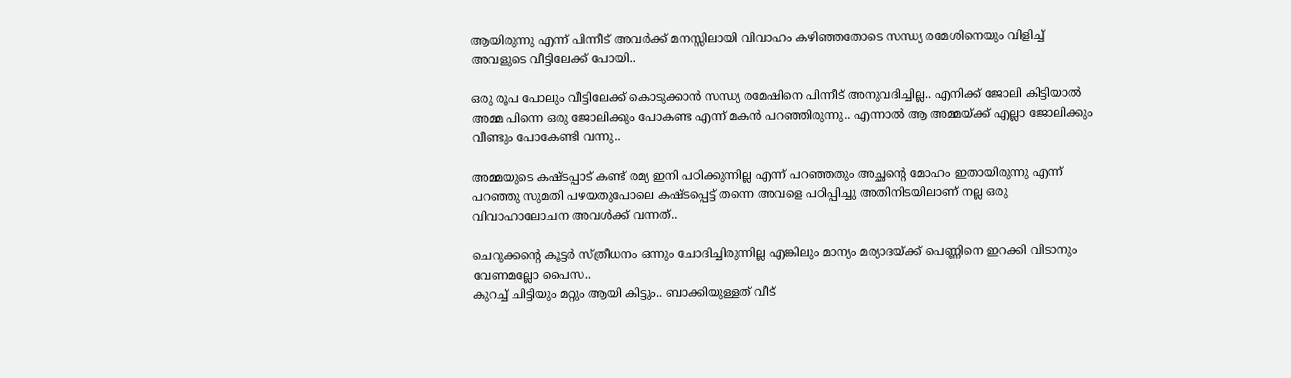ആയിരുന്നു എന്ന് പിന്നീട് അവർക്ക് മനസ്സിലായി വിവാഹം കഴിഞ്ഞതോടെ സന്ധ്യ രമേശിനെയും വിളിച്ച് അവളുടെ വീട്ടിലേക്ക് പോയി..

ഒരു രൂപ പോലും വീട്ടിലേക്ക് കൊടുക്കാൻ സന്ധ്യ രമേഷിനെ പിന്നീട് അനുവദിച്ചില്ല.. എനിക്ക് ജോലി കിട്ടിയാൽ അമ്മ പിന്നെ ഒരു ജോലിക്കും പോകണ്ട എന്ന് മകൻ പറഞ്ഞിരുന്നു.. എന്നാൽ ആ അമ്മയ്ക്ക് എല്ലാ ജോലിക്കും വീണ്ടും പോകേണ്ടി വന്നു..

അമ്മയുടെ കഷ്ടപ്പാട് കണ്ട് രമ്യ ഇനി പഠിക്കുന്നില്ല എന്ന് പറഞ്ഞതും അച്ഛന്റെ മോഹം ഇതായിരുന്നു എന്ന് പറഞ്ഞു സുമതി പഴയതുപോലെ കഷ്ടപ്പെട്ട് തന്നെ അവളെ പഠിപ്പിച്ചു അതിനിടയിലാണ് നല്ല ഒരു വിവാഹാലോചന അവൾക്ക് വന്നത്..

ചെറുക്കന്റെ കൂട്ടർ സ്ത്രീധനം ഒന്നും ചോദിച്ചിരുന്നില്ല എങ്കിലും മാന്യം മര്യാദയ്ക്ക് പെണ്ണിനെ ഇറക്കി വിടാനും വേണമല്ലോ പൈസ..
കുറച്ച് ചിട്ടിയും മറ്റും ആയി കിട്ടും.. ബാക്കിയുള്ളത് വീട്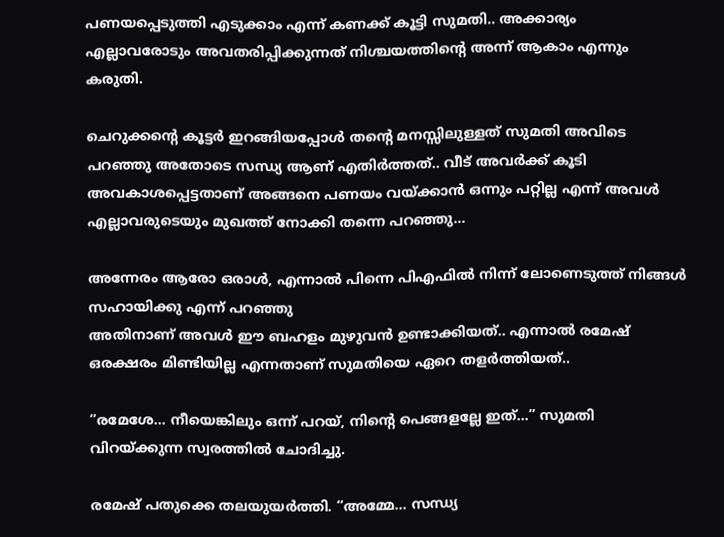പണയപ്പെടുത്തി എടുക്കാം എന്ന് കണക്ക് കൂട്ടി സുമതി.. അക്കാര്യം എല്ലാവരോടും അവതരിപ്പിക്കുന്നത് നിശ്ചയത്തിന്റെ അന്ന് ആകാം എന്നും കരുതി.

ചെറുക്കന്റെ കൂട്ടർ ഇറങ്ങിയപ്പോൾ തന്റെ മനസ്സിലുള്ളത് സുമതി അവിടെ പറഞ്ഞു അതോടെ സന്ധ്യ ആണ് എതിർത്തത്.. വീട് അവർക്ക് കൂടി അവകാശപ്പെട്ടതാണ് അങ്ങനെ പണയം വയ്ക്കാൻ ഒന്നും പറ്റില്ല എന്ന് അവൾ എല്ലാവരുടെയും മുഖത്ത് നോക്കി തന്നെ പറഞ്ഞു…

അന്നേരം ആരോ ഒരാൾ, എന്നാൽ പിന്നെ പിഎഫിൽ നിന്ന് ലോണെടുത്ത് നിങ്ങൾ സഹായിക്കു എന്ന് പറഞ്ഞു
അതിനാണ് അവൾ ഈ ബഹളം മുഴുവൻ ഉണ്ടാക്കിയത്.. എന്നാൽ രമേഷ് ഒരക്ഷരം മിണ്ടിയില്ല എന്നതാണ് സുമതിയെ ഏറെ തളർത്തിയത്..

”രമേശേ… നീയെങ്കിലും ഒന്ന് പറയ്, നിന്റെ പെങ്ങളല്ലേ ഇത്…” സുമതി വിറയ്ക്കുന്ന സ്വരത്തിൽ ചോദിച്ചു.

രമേഷ് പതുക്കെ തലയുയർത്തി. “അമ്മേ… സന്ധ്യ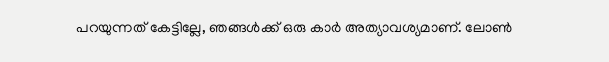പറയുന്നത് കേട്ടില്ലേ, ഞങ്ങൾക്ക് ഒരു കാർ അത്യാവശ്യമാണ്. ലോൺ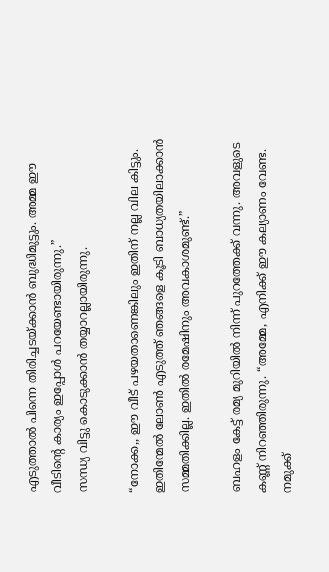എടുത്താൽ പിന്നെ തിരിച്ചടയ്ക്കാൻ ബുദ്ധിമുട്ടും. അമ്മ ഈ വീടിന്റെ കാര്യം ഇപ്പോൾ പറയേണ്ടായിരുന്നു.”
സന്ധ്യ വിട്ടു കൊടുക്കാൻ തയ്യാറല്ലായിരുന്നു.

“നോക്ക,, ഈ വീട് പഴയതാണെങ്കിലും ഇതിന് നല്ല വില കിട്ടും. ഇതിന്മേൽ ലോൺ എടുത്ത് ഞങ്ങളെ കൂടി ബാധ്യതയിലാക്കാൻ സമ്മതിക്കില്ല. ഇതിൽ രമേഷിനും അവകാശമുണ്ട്.”

ബഹളം കേട്ട് രമ്യ മുറിയിൽ നിന്ന് പുറത്തേക്ക് വന്നു. അവളുടെ കണ്ണ് നിറഞ്ഞിരുന്നു. “അമ്മേ, എനിക്ക് ഈ കല്യാണം വേണ്ട. നമുക്ക്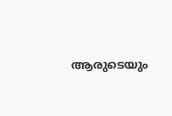ആരുടെയും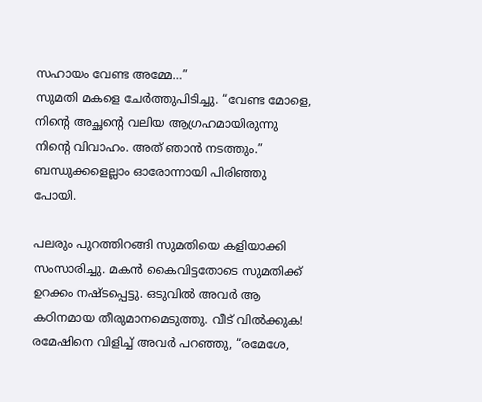സഹായം വേണ്ട അമ്മേ…”
സുമതി മകളെ ചേർത്തുപിടിച്ചു. “വേണ്ട മോളെ, നിന്റെ അച്ഛന്റെ വലിയ ആഗ്രഹമായിരുന്നു നിന്റെ വിവാഹം. അത് ഞാൻ നടത്തും.”
ബന്ധുക്കളെല്ലാം ഓരോന്നായി പിരിഞ്ഞു പോയി.

പലരും പുറത്തിറങ്ങി സുമതിയെ കളിയാക്കി സംസാരിച്ചു. മകൻ കൈവിട്ടതോടെ സുമതിക്ക് ഉറക്കം നഷ്ടപ്പെട്ടു. ഒടുവിൽ അവർ ആ കഠിനമായ തീരുമാനമെടുത്തു. വീട് വിൽക്കുക!
രമേഷിനെ വിളിച്ച് അവർ പറഞ്ഞു, “രമേശേ,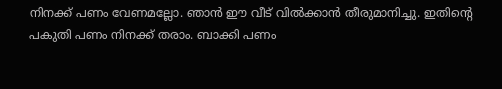നിനക്ക് പണം വേണമല്ലോ. ഞാൻ ഈ വീട് വിൽക്കാൻ തീരുമാനിച്ചു. ഇതിന്റെ പകുതി പണം നിനക്ക് തരാം. ബാക്കി പണം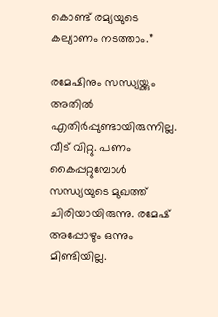കൊണ്ട് രമ്യയുടെ കല്യാണം നടത്താം.”

രമേഷിനും സന്ധ്യയ്ക്കും അതിൽ എതിർപ്പുണ്ടായിരുന്നില്ല. വീട് വിറ്റു. പണം കൈപ്പറ്റുമ്പോൾ സന്ധ്യയുടെ മുഖത്ത് ചിരിയായിരുന്നു. രമേഷ് അപ്പോഴും ഒന്നും മിണ്ടിയില്ല.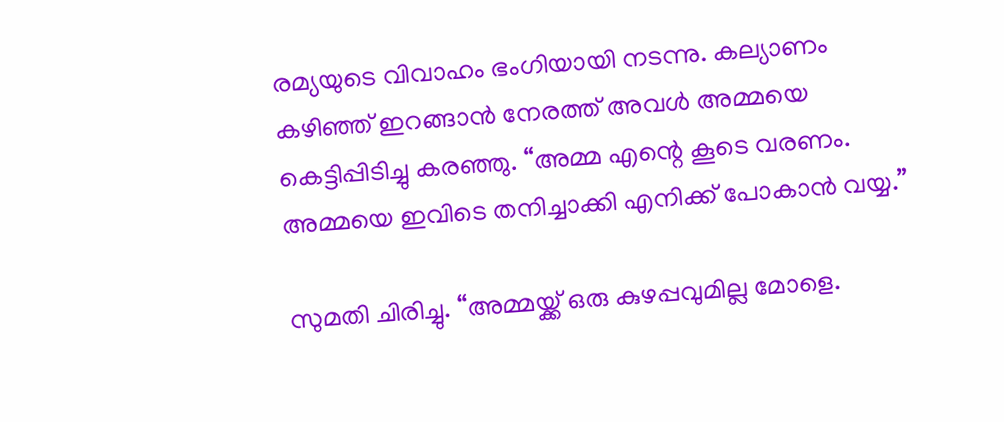രമ്യയുടെ വിവാഹം ഭംഗിയായി നടന്നു. കല്യാണം കഴിഞ്ഞ് ഇറങ്ങാൻ നേരത്ത് അവൾ അമ്മയെ കെട്ടിപ്പിടിച്ചു കരഞ്ഞു. “അമ്മ എന്റെ കൂടെ വരണം. അമ്മയെ ഇവിടെ തനിച്ചാക്കി എനിക്ക് പോകാൻ വയ്യ.”

സുമതി ചിരിച്ചു. “അമ്മയ്ക്ക് ഒരു കുഴപ്പവുമില്ല മോളെ.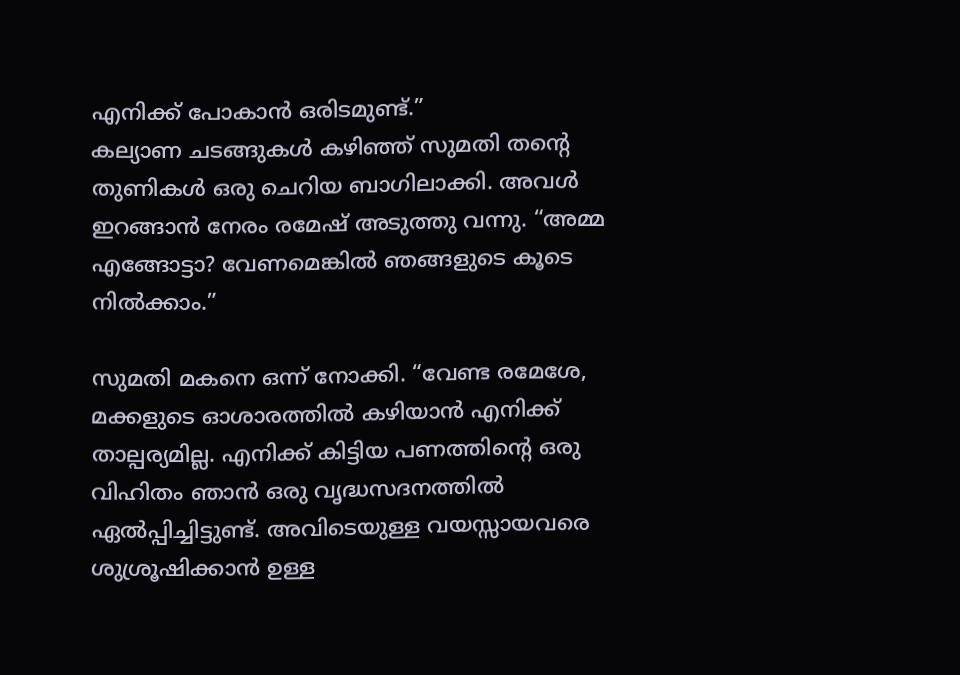എനിക്ക് പോകാൻ ഒരിടമുണ്ട്.”
കല്യാണ ചടങ്ങുകൾ കഴിഞ്ഞ് സുമതി തന്റെ തുണികൾ ഒരു ചെറിയ ബാഗിലാക്കി. അവൾ ഇറങ്ങാൻ നേരം രമേഷ് അടുത്തു വന്നു. “അമ്മ എങ്ങോട്ടാ? വേണമെങ്കിൽ ഞങ്ങളുടെ കൂടെ നിൽക്കാം.”

സുമതി മകനെ ഒന്ന് നോക്കി. “വേണ്ട രമേശേ, മക്കളുടെ ഓശാരത്തിൽ കഴിയാൻ എനിക്ക് താല്പര്യമില്ല. എനിക്ക് കിട്ടിയ പണത്തിന്റെ ഒരു വിഹിതം ഞാൻ ഒരു വൃദ്ധസദനത്തിൽ ഏൽപ്പിച്ചിട്ടുണ്ട്. അവിടെയുള്ള വയസ്സായവരെ ശുശ്രൂഷിക്കാൻ ഉള്ള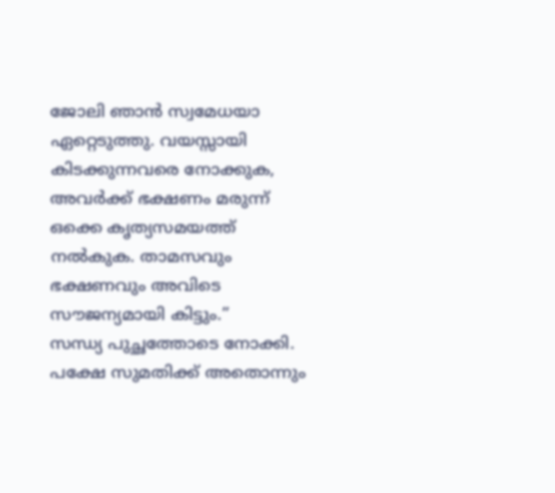ജോലി ഞാൻ സ്വമേധയാ ഏറ്റെടുത്തു. വയസ്സായി കിടക്കുന്നവരെ നോക്കുക, അവർക്ക് ഭക്ഷണം മരുന്ന് ഒക്കെ കൃത്യസമയത്ത് നൽകുക. താമസവും ഭക്ഷണവും അവിടെ സൗജന്യമായി കിട്ടും.”
സന്ധ്യ പുച്ഛത്തോടെ നോക്കി. പക്ഷേ സുമതിക്ക് അതൊന്നും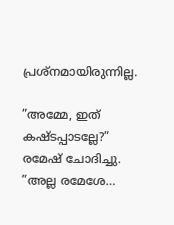പ്രശ്നമായിരുന്നില്ല.

”അമ്മേ, ഇത് കഷ്ടപ്പാടല്ലേ?” രമേഷ് ചോദിച്ചു.
”അല്ല രമേശേ…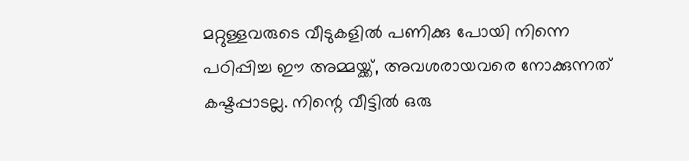മറ്റുള്ളവരുടെ വീടുകളിൽ പണിക്കു പോയി നിന്നെ പഠിപ്പിച്ച ഈ അമ്മയ്ക്ക്, അവശരായവരെ നോക്കുന്നത് കഷ്ടപ്പാടല്ല. നിന്റെ വീട്ടിൽ ഒരു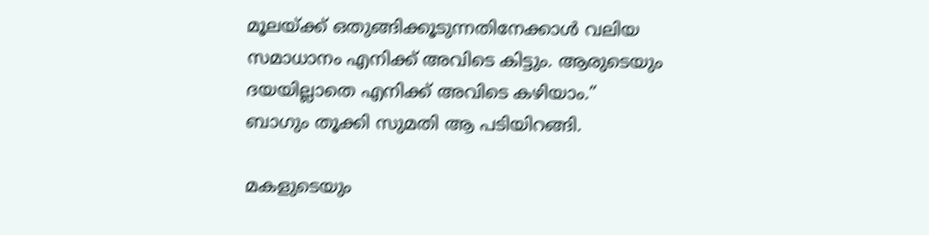മൂലയ്ക്ക് ഒതുങ്ങിക്കൂടുന്നതിനേക്കാൾ വലിയ സമാധാനം എനിക്ക് അവിടെ കിട്ടും. ആരുടെയും ദയയില്ലാതെ എനിക്ക് അവിടെ കഴിയാം.”
ബാഗും തൂക്കി സുമതി ആ പടിയിറങ്ങി.

മകളുടെയും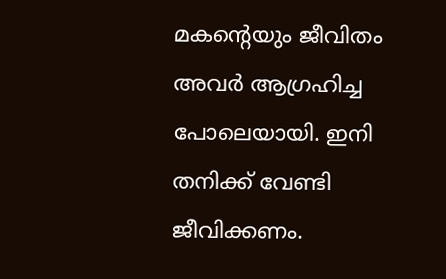മകന്റെയും ജീവിതം അവർ ആഗ്രഹിച്ച പോലെയായി. ഇനി തനിക്ക് വേണ്ടി ജീവിക്കണം.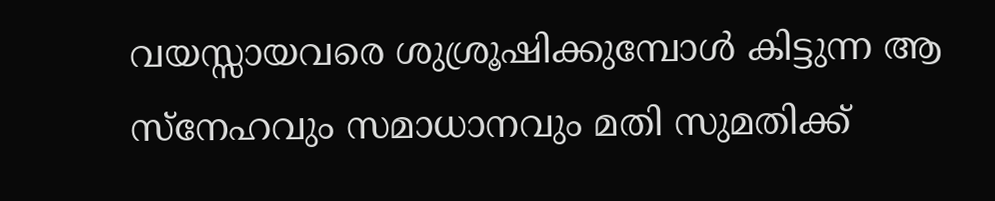വയസ്സായവരെ ശുശ്രൂഷിക്കുമ്പോൾ കിട്ടുന്ന ആ സ്നേഹവും സമാധാനവും മതി സുമതിക്ക്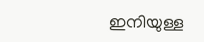ഇനിയുള്ള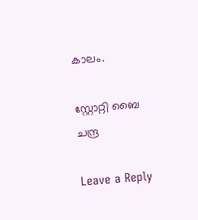കാലം.

സ്റ്റോറ്റി ബൈ ചന്ദ്ര

Leave a Reply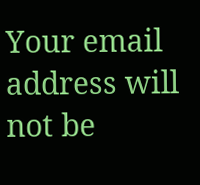Your email address will not be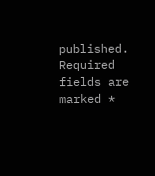published. Required fields are marked *